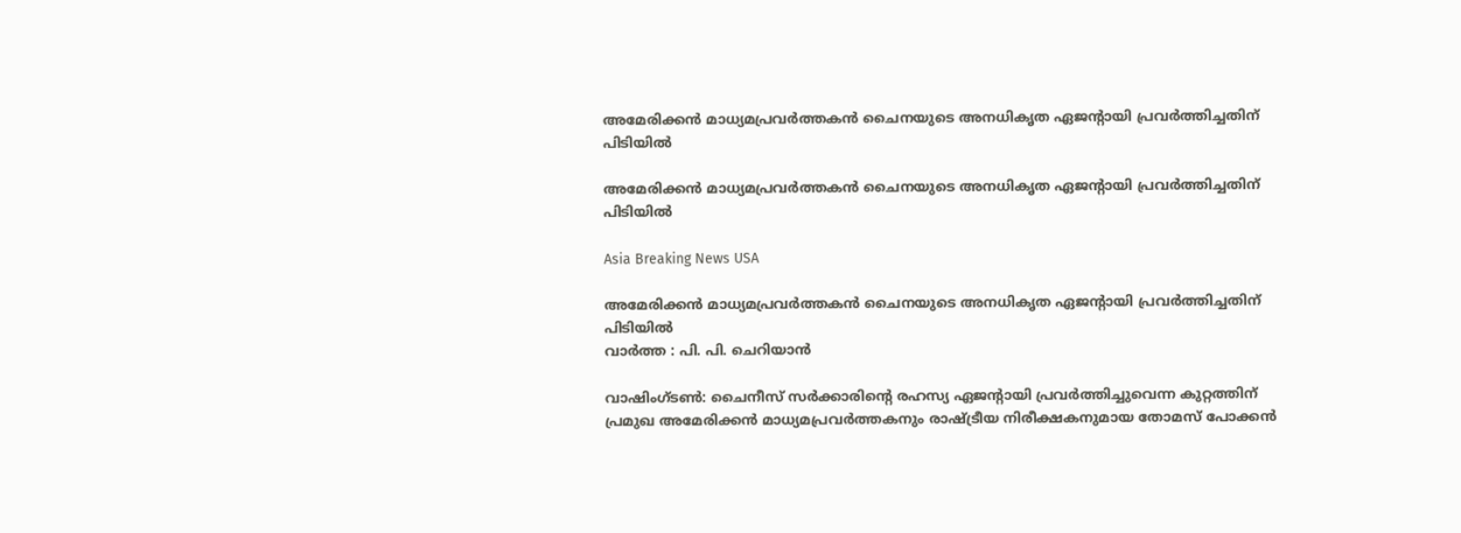അമേരിക്കൻ മാധ്യമപ്രവർത്തകൻ ചൈനയുടെ അനധികൃത ഏജന്റായി പ്രവർത്തിച്ചതിന് പിടിയിൽ

അമേരിക്കൻ മാധ്യമപ്രവർത്തകൻ ചൈനയുടെ അനധികൃത ഏജന്റായി പ്രവർത്തിച്ചതിന് പിടിയിൽ

Asia Breaking News USA

അമേരിക്കൻ മാധ്യമപ്രവർത്തകൻ ചൈനയുടെ അനധികൃത ഏജന്റായി പ്രവർത്തിച്ചതിന് പിടിയിൽ
വാർത്ത : പി. പി. ചെറിയാൻ

വാഷിംഗ്ടൺ: ചൈനീസ് സർക്കാരിന്റെ രഹസ്യ ഏജന്റായി പ്രവർത്തിച്ചുവെന്ന കുറ്റത്തിന് പ്രമുഖ അമേരിക്കൻ മാധ്യമപ്രവർത്തകനും രാഷ്ട്രീയ നിരീക്ഷകനുമായ തോമസ് പോക്കൻ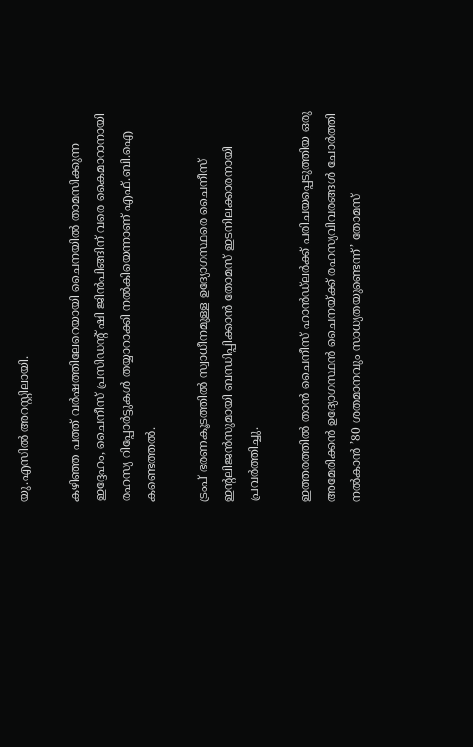യു.എസിൽ അറസ്റ്റിലായി.

കഴിഞ്ഞ പത്ത് വർഷത്തിലേറെയായി ചൈനയിൽ താമസിക്കുന്ന ഇദ്ദേഹം, ചൈനീസ് പ്രസിഡന്റ് ഷി ജിൻപിങ്ങിന് വരെ കൈമാറാനായി രഹസ്യ റിപ്പോർട്ടുകൾ തയ്യാറാക്കി നൽകിയെന്നാണ് എഫ്.ബി.ഐ കണ്ടെത്തൽ.

ട്രംപ് ഭരണകൂടത്തിൽ സ്വാധീനമുള്ള ഉദ്യോഗസ്ഥരെ ചൈനീസ് ഇന്റലിജൻസുമായി ബന്ധിപ്പിക്കാൻ തോമസ് ഇടനിലക്കാരനായി പ്രവർത്തിച്ചു.

ഇത്തരത്തിൽ താൻ ചൈനീസ് ഹാൻഡ്‌ലർക്ക് പരിചയപ്പെടുത്തിയ ഒരു അമേരിക്കൻ ഉദ്യോഗസ്ഥൻ ചൈനയ്ക്ക് രഹസ്യവിവരങ്ങൾ ചോർത്തി നൽകാൻ ’80 ശതമാനവും സാധ്യതയുണ്ടെന്ന്’ തോമസ്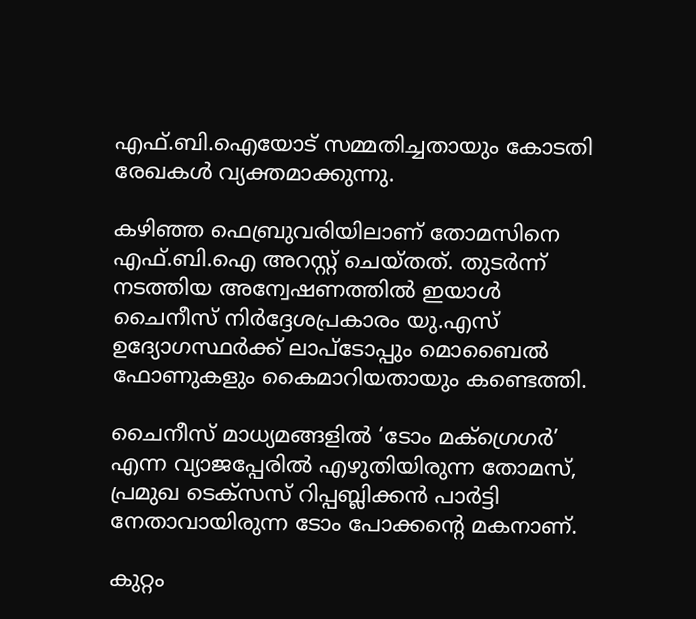എഫ്.ബി.ഐയോട് സമ്മതിച്ചതായും കോടതി രേഖകൾ വ്യക്തമാക്കുന്നു.

കഴിഞ്ഞ ഫെബ്രുവരിയിലാണ് തോമസിനെ എഫ്.ബി.ഐ അറസ്റ്റ് ചെയ്തത്. തുടർന്ന് നടത്തിയ അന്വേഷണത്തിൽ ഇയാൾ ചൈനീസ് നിർദ്ദേശപ്രകാരം യു.എസ് ഉദ്യോഗസ്ഥർക്ക് ലാപ്ടോപ്പും മൊബൈൽ ഫോണുകളും കൈമാറിയതായും കണ്ടെത്തി.

ചൈനീസ് മാധ്യമങ്ങളിൽ ‘ടോം മക്ഗ്രെഗർ’ എന്ന വ്യാജപ്പേരിൽ എഴുതിയിരുന്ന തോമസ്, പ്രമുഖ ടെക്സസ് റിപ്പബ്ലിക്കൻ പാർട്ടി നേതാവായിരുന്ന ടോം പോക്കന്റെ മകനാണ്.

കുറ്റം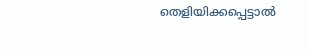തെളിയിക്കപ്പെട്ടാൽ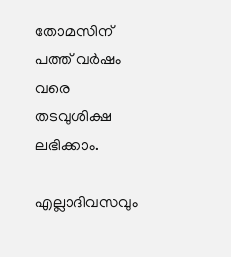തോമസിന് പത്ത് വർഷം വരെ തടവുശിക്ഷ ലഭിക്കാം.

എല്ലാദിവസവും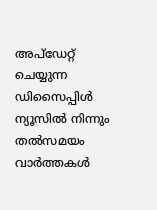അപ്ഡേറ്റ് ചെയ്യുന്ന ഡിസൈപ്പിൾ ന്യൂസിൽ നിന്നും തൽസമയം വാർത്തകൾ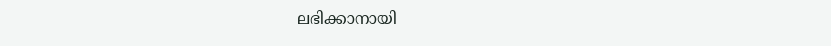ലഭിക്കാനായി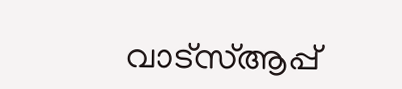വാട്സ്ആപ്പ്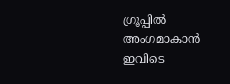ഗ്രൂപ്പിൽ അംഗമാകാൻ ഇവിടെ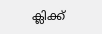ക്ലിക്ക്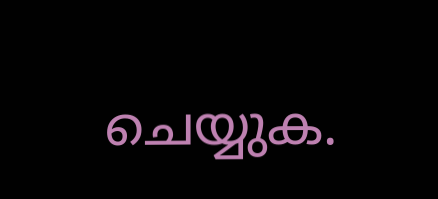ചെയ്യുക.